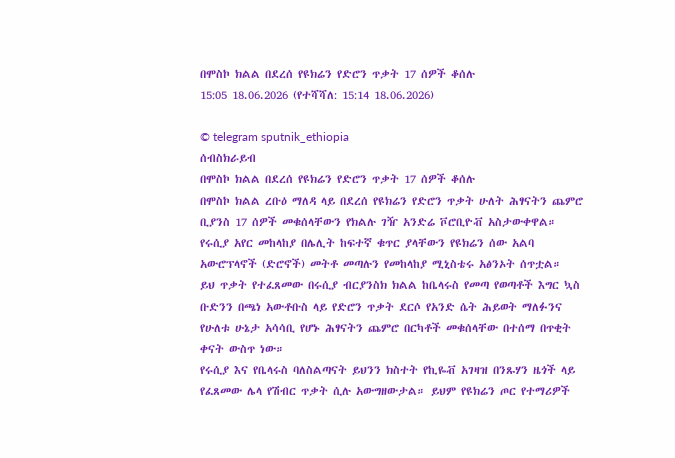በሞስኮ ክልል በደረሰ የዩክሬን የድሮን ጥቃት 17 ሰዎች ቆሰሉ
15:05 18.06.2026 (የተሻሻለ: 15:14 18.06.2026)

© telegram sputnik_ethiopia
ሰብስክራይብ
በሞስኮ ክልል በደረሰ የዩክሬን የድሮን ጥቃት 17 ሰዎች ቆሰሉ
በሞስኮ ክልል ረቡዕ ማለዳ ላይ በደረሰ የዩክሬን የድሮን ጥቃት ሁለት ሕፃናትን ጨምሮ ቢያንስ 17 ሰዎች መቁሰላቸውን የክልሉ ገዥ አንድሬ ቮሮቢዮቭ አስታውቀዋል።
የሩሲያ አየር መከላከያ በሌሊት ከፍተኛ ቁጥር ያላቸውን የዩክሬን ሰው አልባ አውሮፕላኖች (ድሮኖች) መትቶ መጣሉን የመከላከያ ሚኒስቴሩ አፅንኦት ሰጥቷል።
ይህ ጥቃት የተፈጸመው በሩሲያ ብርያንስክ ክልል ከቤላሩስ የመጣ የወጣቶች እግር ኳስ ቡድንን በጫነ አውቶቡስ ላይ የድሮን ጥቃት ደርሶ የአንድ ሴት ሕይወት ማለፉንና የሁለቱ ሁኔታ አሳሳቢ የሆኑ ሕፃናትን ጨምሮ በርካቶች መቁሰላቸው በተሰማ በጥቂት ቀናት ውስጥ ነው።
የሩሲያ እና የቤላሩስ ባለስልጣናት ይህንን ክስተት የኪዬቭ አገዛዝ በንጹሃን ዜጎች ላይ የፈጸመው ሌላ የሽብር ጥቃት ሲሉ አውግዘውታል። ይህም የዩክሬን ጦር የተማሪዎች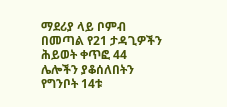ማደሪያ ላይ ቦምብ በመጣል የ21 ታዳጊዎችን ሕይወት ቀጥፎ 44 ሌሎችን ያቆሰለበትን የግንቦት 14ቱ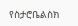የስታሮቤልስክ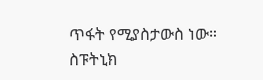ጥፋት የሚያስታውስ ነው።
ስፑትኒክ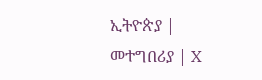ኢትዮጵያ | መተግበሪያ | X